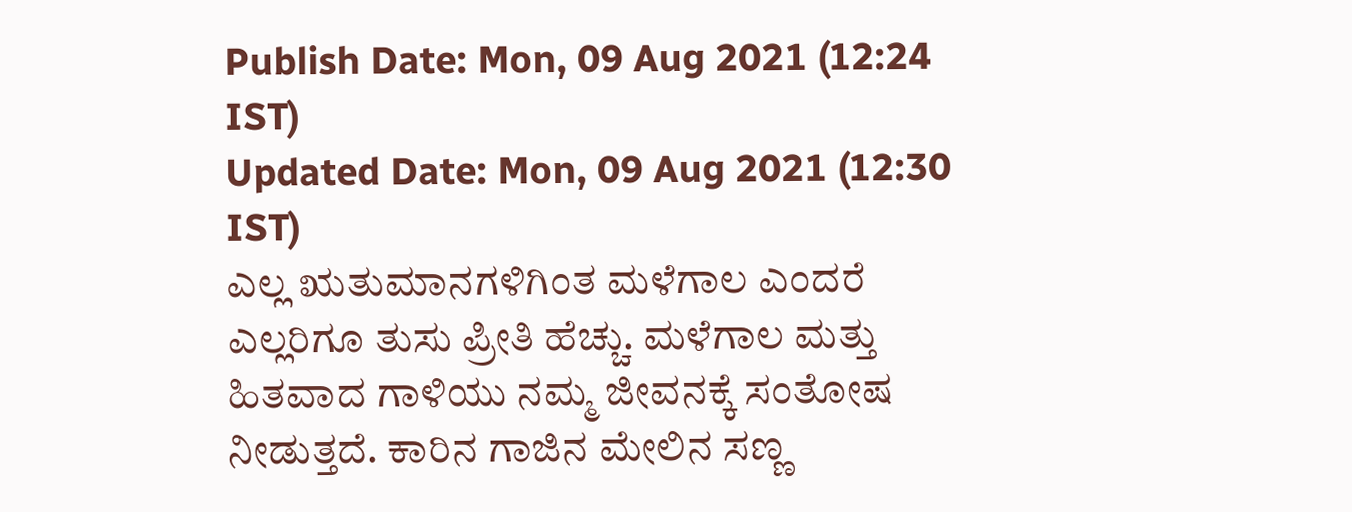Publish Date: Mon, 09 Aug 2021 (12:24 IST)
Updated Date: Mon, 09 Aug 2021 (12:30 IST)
ಎಲ್ಲ ಋತುಮಾನಗಳಿಗಿಂತ ಮಳೆಗಾಲ ಎಂದರೆ ಎಲ್ಲರಿಗೂ ತುಸು ಪ್ರೀತಿ ಹೆಚ್ಚು. ಮಳೆಗಾಲ ಮತ್ತು ಹಿತವಾದ ಗಾಳಿಯು ನಮ್ಮ ಜೀವನಕ್ಕೆ ಸಂತೋಷ ನೀಡುತ್ತದೆ. ಕಾರಿನ ಗಾಜಿನ ಮೇಲಿನ ಸಣ್ಣ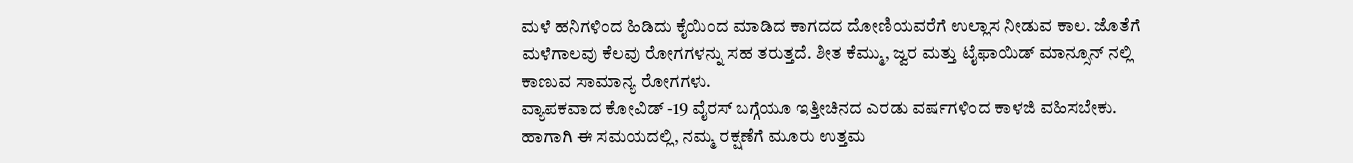ಮಳೆ ಹನಿಗಳಿಂದ ಹಿಡಿದು ಕೈಯಿಂದ ಮಾಡಿದ ಕಾಗದದ ದೋಣಿಯವರೆಗೆ ಉಲ್ಲಾಸ ನೀಡುವ ಕಾಲ. ಜೊತೆಗೆ ಮಳೆಗಾಲವು ಕೆಲವು ರೋಗಗಳನ್ನು ಸಹ ತರುತ್ತದೆ. ಶೀತ ಕೆಮ್ಮು, ಜ್ವರ ಮತ್ತು ಟೈಫಾಯಿಡ್ ಮಾನ್ಸೂನ್ ನಲ್ಲಿ ಕಾಣುವ ಸಾಮಾನ್ಯ ರೋಗಗಳು.
ವ್ಯಾಪಕವಾದ ಕೋವಿಡ್ -19 ವೈರಸ್ ಬಗ್ಗೆಯೂ ಇತ್ತೀಚಿನದ ಎರಡು ವರ್ಷಗಳಿಂದ ಕಾಳಜಿ ವಹಿಸಬೇಕು. ಹಾಗಾಗಿ ಈ ಸಮಯದಲ್ಲಿ, ನಮ್ಮ ರಕ್ಷಣೆಗೆ ಮೂರು ಉತ್ತಮ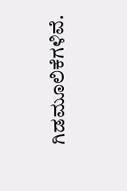ಗಿಡಮೂಲಿಕೆಗಳಿವೆ.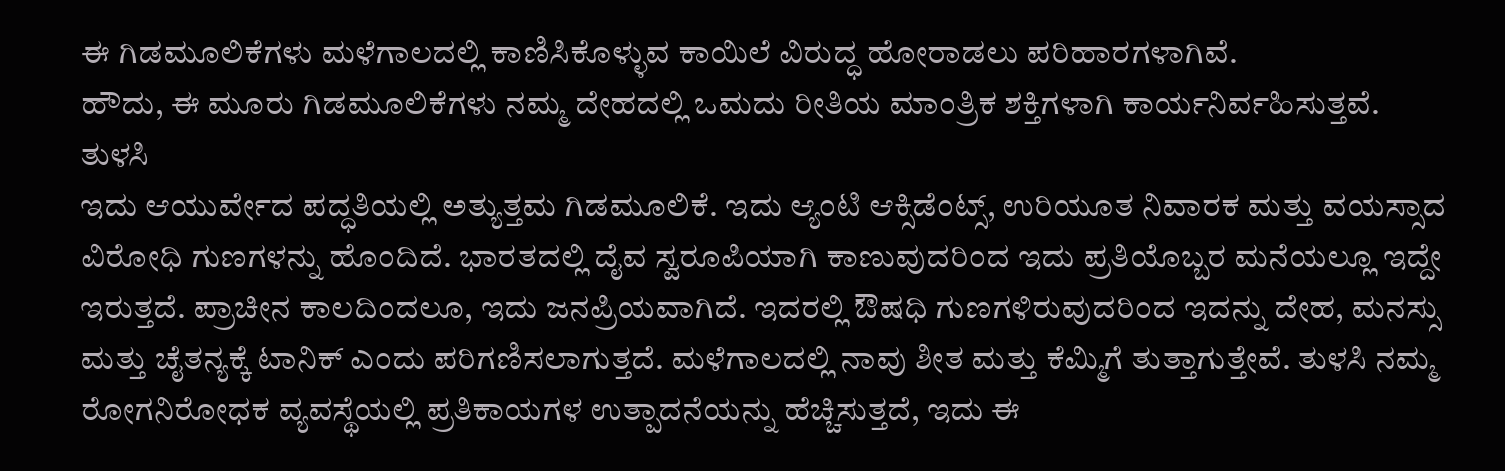ಈ ಗಿಡಮೂಲಿಕೆಗಳು ಮಳೆಗಾಲದಲ್ಲಿ ಕಾಣಿಸಿಕೊಳ್ಳುವ ಕಾಯಿಲೆ ವಿರುದ್ಧ ಹೋರಾಡಲು ಪರಿಹಾರಗಳಾಗಿವೆ.
ಹೌದು, ಈ ಮೂರು ಗಿಡಮೂಲಿಕೆಗಳು ನಮ್ಮ ದೇಹದಲ್ಲಿ ಒಮದು ರೀತಿಯ ಮಾಂತ್ರಿಕ ಶಕ್ತಿಗಳಾಗಿ ಕಾರ್ಯನಿರ್ವಹಿಸುತ್ತವೆ.
ತುಳಸಿ
ಇದು ಆಯುರ್ವೇದ ಪದ್ಧತಿಯಲ್ಲಿ ಅತ್ಯುತ್ತಮ ಗಿಡಮೂಲಿಕೆ. ಇದು ಆ್ಯಂಟಿ ಆಕ್ಸಿಡೆಂಟ್ಸ್, ಉರಿಯೂತ ನಿವಾರಕ ಮತ್ತು ವಯಸ್ಸಾದ ವಿರೋಧಿ ಗುಣಗಳನ್ನು ಹೊಂದಿದೆ. ಭಾರತದಲ್ಲಿ ದೈವ ಸ್ವರೂಪಿಯಾಗಿ ಕಾಣುವುದರಿಂದ ಇದು ಪ್ರತಿಯೊಬ್ಬರ ಮನೆಯಲ್ಲೂ ಇದ್ದೇ ಇರುತ್ತದೆ. ಪ್ರಾಚೀನ ಕಾಲದಿಂದಲೂ, ಇದು ಜನಪ್ರಿಯವಾಗಿದೆ. ಇದರಲ್ಲಿ ಔಷಧಿ ಗುಣಗಳಿರುವುದರಿಂದ ಇದನ್ನು ದೇಹ, ಮನಸ್ಸು ಮತ್ತು ಚೈತನ್ಯಕ್ಕೆ ಟಾನಿಕ್ ಎಂದು ಪರಿಗಣಿಸಲಾಗುತ್ತದೆ. ಮಳೆಗಾಲದಲ್ಲಿ ನಾವು ಶೀತ ಮತ್ತು ಕೆಮ್ಮಿಗೆ ತುತ್ತಾಗುತ್ತೇವೆ. ತುಳಸಿ ನಮ್ಮ ರೋಗನಿರೋಧಕ ವ್ಯವಸ್ಥೆಯಲ್ಲಿ ಪ್ರತಿಕಾಯಗಳ ಉತ್ಪಾದನೆಯನ್ನು ಹೆಚ್ಚಿಸುತ್ತದೆ, ಇದು ಈ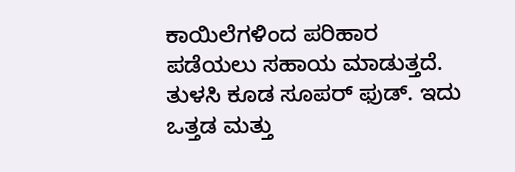ಕಾಯಿಲೆಗಳಿಂದ ಪರಿಹಾರ ಪಡೆಯಲು ಸಹಾಯ ಮಾಡುತ್ತದೆ. ತುಳಸಿ ಕೂಡ ಸೂಪರ್ ಫುಡ್. ಇದು ಒತ್ತಡ ಮತ್ತು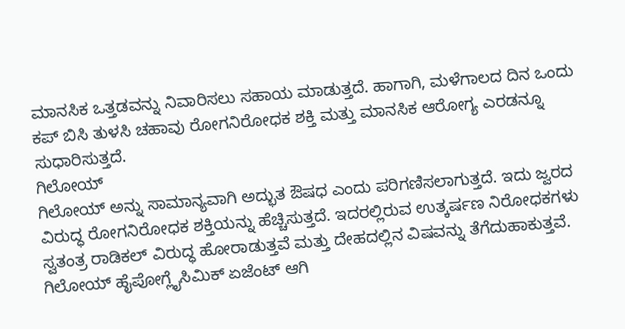ಮಾನಸಿಕ ಒತ್ತಡವನ್ನು ನಿವಾರಿಸಲು ಸಹಾಯ ಮಾಡುತ್ತದೆ. ಹಾಗಾಗಿ, ಮಳೆಗಾಲದ ದಿನ ಒಂದು ಕಪ್ ಬಿಸಿ ತುಳಸಿ ಚಹಾವು ರೋಗನಿರೋಧಕ ಶಕ್ತಿ ಮತ್ತು ಮಾನಸಿಕ ಆರೋಗ್ಯ ಎರಡನ್ನೂ ಸುಧಾರಿಸುತ್ತದೆ.
ಗಿಲೋಯ್
ಗಿಲೋಯ್ ಅನ್ನು ಸಾಮಾನ್ಯವಾಗಿ ಅದ್ಭುತ ಔಷಧ ಎಂದು ಪರಿಗಣಿಸಲಾಗುತ್ತದೆ. ಇದು ಜ್ವರದ ವಿರುದ್ಧ ರೋಗನಿರೋಧಕ ಶಕ್ತಿಯನ್ನು ಹೆಚ್ಚಿಸುತ್ತದೆ. ಇದರಲ್ಲಿರುವ ಉತ್ಕರ್ಷಣ ನಿರೋಧಕಗಳು ಸ್ವತಂತ್ರ ರಾಡಿಕಲ್ ವಿರುದ್ಧ ಹೋರಾಡುತ್ತವೆ ಮತ್ತು ದೇಹದಲ್ಲಿನ ವಿಷವನ್ನು ತೆಗೆದುಹಾಕುತ್ತವೆ. ಗಿಲೋಯ್ ಹೈಪೋಗ್ಲೈಸಿಮಿಕ್ ಏಜೆಂಟ್ ಆಗಿ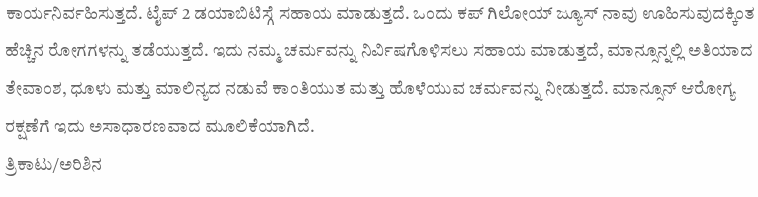ಕಾರ್ಯನಿರ್ವಹಿಸುತ್ತದೆ. ಟೈಪ್ 2 ಡಯಾಬಿಟಿಸ್ಗೆ ಸಹಾಯ ಮಾಡುತ್ತದೆ. ಒಂದು ಕಪ್ ಗಿಲೋಯ್ ಜ್ಯೂಸ್ ನಾವು ಊಹಿಸುವುದಕ್ಕಿಂತ ಹೆಚ್ಚಿನ ರೋಗಗಳನ್ನು ತಡೆಯುತ್ತದೆ. ಇದು ನಮ್ಮ ಚರ್ಮವನ್ನು ನಿರ್ವಿಷಗೊಳಿಸಲು ಸಹಾಯ ಮಾಡುತ್ತದೆ, ಮಾನ್ಸೂನ್ನಲ್ಲಿ ಅತಿಯಾದ ತೇವಾಂಶ, ಧೂಳು ಮತ್ತು ಮಾಲಿನ್ಯದ ನಡುವೆ ಕಾಂತಿಯುತ ಮತ್ತು ಹೊಳೆಯುವ ಚರ್ಮವನ್ನು ನೀಡುತ್ತದೆ. ಮಾನ್ಸೂನ್ ಆರೋಗ್ಯ ರಕ್ಷಣೆಗೆ ಇದು ಅಸಾಧಾರಣವಾದ ಮೂಲಿಕೆಯಾಗಿದೆ.
ತ್ರಿಕಾಟು/ಅರಿಶಿನ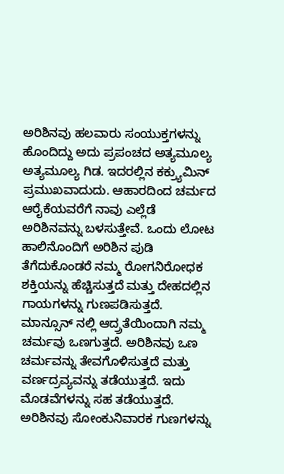ಅರಿಶಿನವು ಹಲವಾರು ಸಂಯುಕ್ತಗಳನ್ನು ಹೊಂದಿದ್ದು ಅದು ಪ್ರಪಂಚದ ಅತ್ಯಮೂಲ್ಯ ಅತ್ಯಮೂಲ್ಯ ಗಿಡ. ಇದರಲ್ಲಿನ ಕಕ್ರ್ಯುಮಿನ್ ಪ್ರಮುಖವಾದುದು. ಆಹಾರದಿಂದ ಚರ್ಮದ ಆರೈಕೆಯವರೆಗೆ ನಾವು ಎಲ್ಲೆಡೆ ಅರಿಶಿನವನ್ನು ಬಳಸುತ್ತೇವೆ. ಒಂದು ಲೋಟ ಹಾಲಿನೊಂದಿಗೆ ಅರಿಶಿನ ಪುಡಿ ತೆಗೆದುಕೊಂಡರೆ ನಮ್ಮ ರೋಗನಿರೋಧಕ ಶಕ್ತಿಯನ್ನು ಹೆಚ್ಚಿಸುತ್ತದೆ ಮತ್ತು ದೇಹದಲ್ಲಿನ ಗಾಯಗಳನ್ನು ಗುಣಪಡಿಸುತ್ತದೆ. ಮಾನ್ಸೂನ್ ನಲ್ಲಿ ಆದ್ರ್ರತೆಯಿಂದಾಗಿ ನಮ್ಮ ಚರ್ಮವು ಒಣಗುತ್ತದೆ. ಅರಿಶಿನವು ಒಣ ಚರ್ಮವನ್ನು ತೇವಗೊಳಿಸುತ್ತದೆ ಮತ್ತು ವರ್ಣದ್ರವ್ಯವನ್ನು ತಡೆಯುತ್ತದೆ. ಇದು ಮೊಡವೆಗಳನ್ನು ಸಹ ತಡೆಯುತ್ತದೆ. ಅರಿಶಿನವು ಸೋಂಕುನಿವಾರಕ ಗುಣಗಳನ್ನು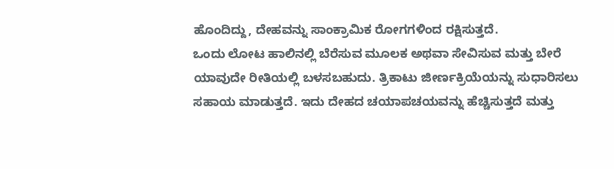ಹೊಂದಿದ್ದು, ದೇಹವನ್ನು ಸಾಂಕ್ರಾಮಿಕ ರೋಗಗಳಿಂದ ರಕ್ಷಿಸುತ್ತದೆ.
ಒಂದು ಲೋಟ ಹಾಲಿನಲ್ಲಿ ಬೆರೆಸುವ ಮೂಲಕ ಅಥವಾ ಸೇವಿಸುವ ಮತ್ತು ಬೇರೆ ಯಾವುದೇ ರೀತಿಯಲ್ಲಿ ಬಳಸಬಹುದು. ತ್ರಿಕಾಟು ಜೀರ್ಣಕ್ರಿಯೆಯನ್ನು ಸುಧಾರಿಸಲು ಸಹಾಯ ಮಾಡುತ್ತದೆ. ಇದು ದೇಹದ ಚಯಾಪಚಯವನ್ನು ಹೆಚ್ಚಿಸುತ್ತದೆ ಮತ್ತು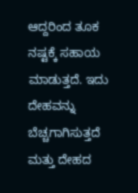ಆದ್ದರಿಂದ ತೂಕ ನಷ್ಟಕ್ಕೆ ಸಹಾಯ ಮಾಡುತ್ತದೆ. ಇದು ದೇಹವನ್ನು ಬೆಚ್ಚಗಾಗಿಸುತ್ತದೆ ಮತ್ತು ದೇಹದ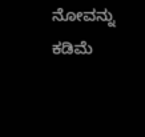ನೋವನ್ನು ಕಡಿಮೆ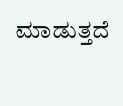ಮಾಡುತ್ತದೆ